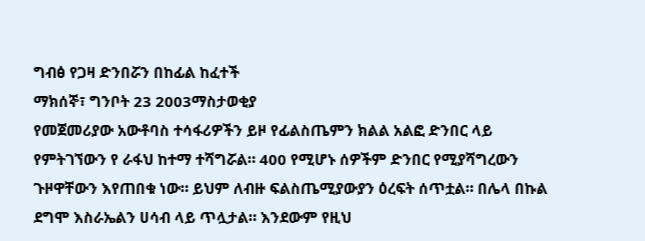ግብፅ የጋዛ ድንበሯን በከፊል ከፈተች
ማክሰኞ፣ ግንቦት 23 2003ማስታወቂያ
የመጀመሪያው አውቶባስ ተሳፋሪዎችን ይዞ የፊልስጤምን ክልል አልፎ ድንበር ላይ የምትገኘውን የ ራፋህ ከተማ ተሻግሯል። 400 የሚሆኑ ሰዎችም ድንበር የሚያሻግረውን ጉዞዋቸውን እየጠበቁ ነው። ይህም ለብዙ ፍልስጤሚያውያን ዕረፍት ሰጥቷል። በሌላ በኩል ደግሞ እስራኤልን ሀሳብ ላይ ጥሏታል። እንደውም የዚህ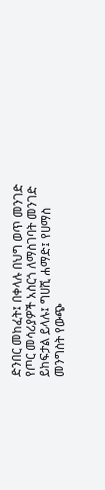ድንበር መከፈት፤ በቀላሉ በህግ ወጥ መንገድ የጦር መሳሪያዎች አስርጎ ለማስገባት መንገድ ይከፍታል ይላሉ፤ ግሀሺ ሐማድ፤ የሀማስ መንግስት የውጭ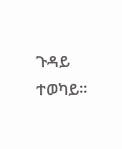ጉዳይ ተወካይ።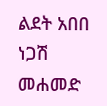ልደት አበበ
ነጋሽ መሐመድ